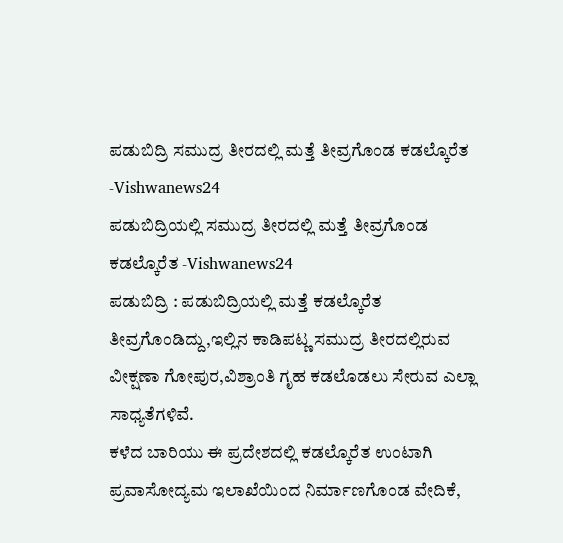ಪಡುಬಿದ್ರಿ ಸಮುದ್ರ ತೀರದಲ್ಲಿ ಮತ್ತೆ ತೀವ್ರಗೊಂಡ ಕಡಲ್ಕೊರೆತ -Vishwanews24
ಪಡುಬಿದ್ರಿಯಲ್ಲಿ ಸಮುದ್ರ ತೀರದಲ್ಲಿ ಮತ್ತೆ ತೀವ್ರಗೊಂಡ ಕಡಲ್ಕೊರೆತ -Vishwanews24
ಪಡುಬಿದ್ರಿ : ಪಡುಬಿದ್ರಿಯಲ್ಲಿ ಮತ್ತೆ ಕಡಲ್ಕೊರೆತ ತೀವ್ರಗೊಂಡಿದ್ದು,ಇಲ್ಲಿನ ಕಾಡಿಪಟ್ಣ ಸಮುದ್ರ ತೀರದಲ್ಲಿರುವ ವೀಕ್ಷಣಾ ಗೋಪುರ,ವಿಶ್ರಾಂತಿ ಗೃಹ ಕಡಲೊಡಲು ಸೇರುವ ಎಲ್ಲಾ ಸಾಧ್ಯತೆಗಳಿವೆ.
ಕಳೆದ ಬಾರಿಯು ಈ ಪ್ರದೇಶದಲ್ಲಿ ಕಡಲ್ಕೊರೆತ ಉಂಟಾಗಿ ಪ್ರವಾಸೋದ್ಯಮ ಇಲಾಖೆಯಿಂದ ನಿರ್ಮಾಣಗೊಂಡ ವೇದಿಕೆ,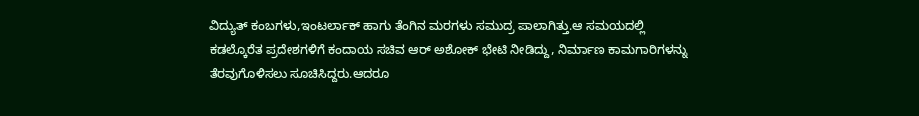ವಿದ್ಯುತ್ ಕಂಬಗಳು,ಇಂಟರ್ಲಾಕ್ ಹಾಗು ತೆಂಗಿನ ಮರಗಳು ಸಮುದ್ರ ಪಾಲಾಗಿತ್ತು.ಆ ಸಮಯದಲ್ಲಿ ಕಡಲ್ಕೊರೆತ ಪ್ರದೇಶಗಳಿಗೆ ಕಂದಾಯ ಸಚಿವ ಆರ್ ಅಶೋಕ್ ಭೇಟಿ ನೀಡಿದ್ದು, ನಿರ್ಮಾಣ ಕಾಮಗಾರಿಗಳನ್ನು ತೆರವುಗೊಳಿಸಲು ಸೂಚಿಸಿದ್ದರು.ಆದರೂ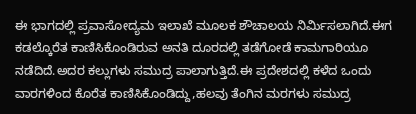ಈ ಭಾಗದಲ್ಲಿ ಪ್ರವಾಸೋದ್ಯಮ ಇಲಾಖೆ ಮೂಲಕ ಶೌಚಾಲಯ ನಿರ್ಮಿಸಲಾಗಿದೆ.ಈಗ ಕಡಲ್ಕೊರೆತ ಕಾಣಿಸಿಕೊಂಡಿರುವ ಅನತಿ ದೂರದಲ್ಲಿ ತಡೆಗೋಡೆ ಕಾಮಗಾರಿಯೂ ನಡೆದಿದೆ.ಅದರ ಕಲ್ಲುಗಳು ಸಮುದ್ರ ಪಾಲಾಗುತ್ತಿದೆ.ಈ ಪ್ರದೇಶದಲ್ಲಿ ಕಳೆದ ಒಂದು ವಾರಗಳಿಂದ ಕೊರೆತ ಕಾಣಿಸಿಕೊಂಡಿದ್ದು,ಹಲವು ತೆಂಗಿನ ಮರಗಳು ಸಮುದ್ರ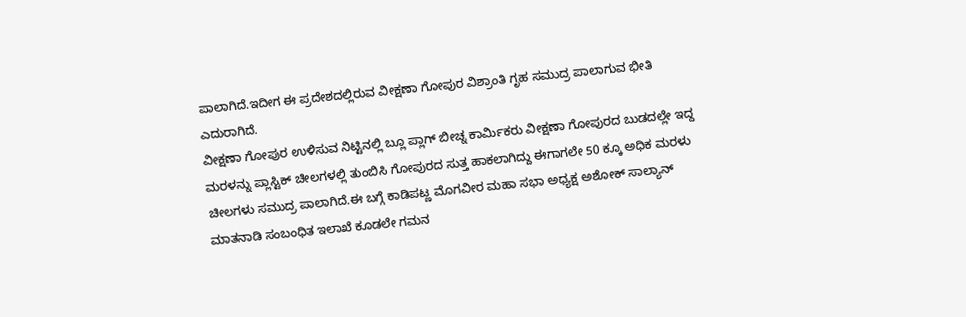ಪಾಲಾಗಿದೆ.ಇದೀಗ ಈ ಪ್ರದೇಶದಲ್ಲಿರುವ ವೀಕ್ಷಣಾ ಗೋಪುರ ವಿಶ್ರಾಂತಿ ಗೃಹ ಸಮುದ್ರ ಪಾಲಾಗುವ ಭೀತಿ ಎದುರಾಗಿದೆ.
ವೀಕ್ಷಣಾ ಗೋಪುರ ಉಳಿಸುವ ನಿಟ್ಟಿನಲ್ಲಿ ಬ್ಲೂ ಪ್ಲಾಗ್ ಬೀಚ್ನ ಕಾರ್ಮಿಕರು ವೀಕ್ಷಣಾ ಗೋಪುರದ ಬುಡದಲ್ಲೇ ಇದ್ದ ಮರಳನ್ನು ಪ್ಲಾಸ್ಟಿಕ್ ಚೀಲಗಳಲ್ಲಿ ತುಂಬಿಸಿ ಗೋಪುರದ ಸುತ್ತ ಹಾಕಲಾಗಿದ್ದು ಈಗಾಗಲೇ 50 ಕ್ಕೂ ಅಧಿಕ ಮರಳು ಚೀಲಗಳು ಸಮುದ್ರ ಪಾಲಾಗಿದೆ.ಈ ಬಗ್ಗೆ ಕಾಡಿಪಟ್ಣ ಮೊಗವೀರ ಮಹಾ ಸಭಾ ಅಧ್ಯಕ್ಷ ಅಶೋಕ್ ಸಾಲ್ಯಾನ್ ಮಾತನಾಡಿ ಸಂಬಂಧಿತ ಇಲಾಖೆ ಕೂಡಲೇ ಗಮನ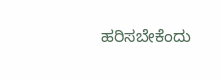ಹರಿಸಬೇಕೆಂದು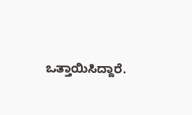ಒತ್ತಾಯಿಸಿದ್ದಾರೆ.